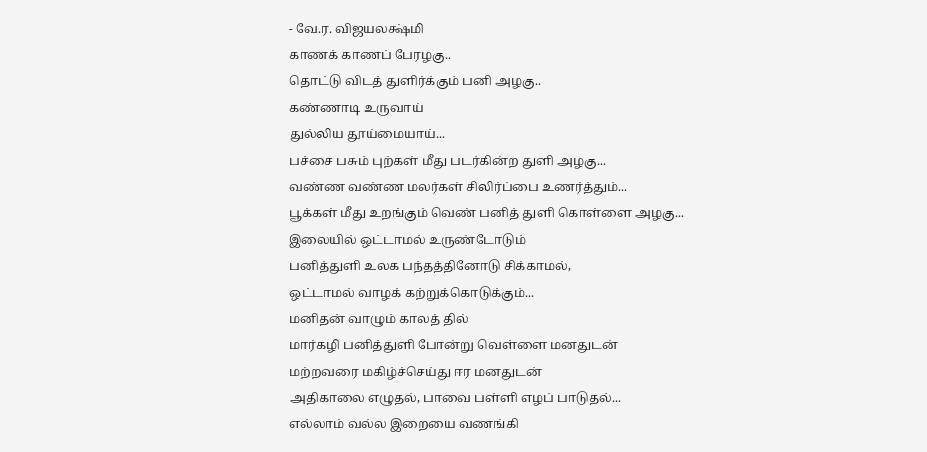- வே.ர. விஜயலக்ஷ்மி
காணக் காணப் பேரழகு..
தொட்டு விடத் துளிர்க்கும் பனி அழகு..
கண்ணாடி உருவாய்
துல்லிய தூய்மையாய்...
பச்சை பசும் புற்கள் மீது படர்கின்ற துளி அழகு...
வண்ண வண்ண மலர்கள் சிலிர்ப்பை உணர்த்தும்...
பூக்கள் மீது உறங்கும் வெண் பனித் துளி கொள்ளை அழகு...
இலையில் ஒட்டாமல் உருண்டோடும்
பனித்துளி உலக பந்தத்தினோடு சிக்காமல்,
ஒட்டாமல் வாழக் கற்றுக்கொடுக்கும்...
மனிதன் வாழும் காலத் தில்
மார்கழி பனித்துளி போன்று வெள்ளை மனதுடன்
மற்றவரை மகிழ்ச்செய்து ஈர மனதுடன்
அதிகாலை எழுதல், பாவை பள்ளி எழப் பாடுதல்...
எல்லாம் வல்ல இறையை வணங்கி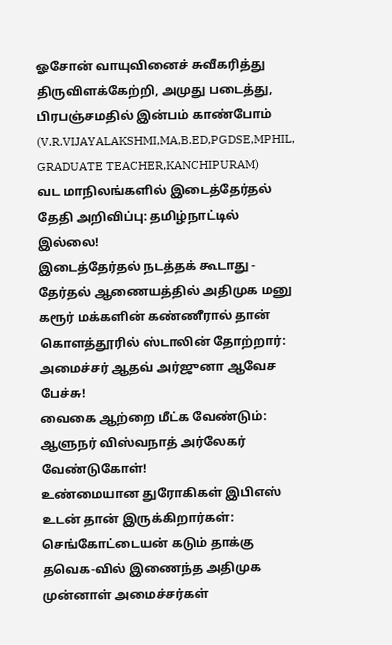ஓசோன் வாயுவினைச் சுவீகரித்து
திருவிளக்கேற்றி, அமுது படைத்து,
பிரபஞ்சமதில் இன்பம் காண்போம்
(V.R.VIJAYALAKSHMI,MA,B.ED,PGDSE,MPHIL, GRADUATE TEACHER,KANCHIPURAM)
வட மாநிலங்களில் இடைத்தேர்தல் தேதி அறிவிப்பு: தமிழ்நாட்டில் இல்லை!
இடைத்தேர்தல் நடத்தக் கூடாது - தேர்தல் ஆணையத்தில் அதிமுக மனு
கரூர் மக்களின் கண்ணீரால் தான் கொளத்தூரில் ஸ்டாலின் தோற்றார்: அமைச்சர் ஆதவ் அர்ஜுனா ஆவேச பேச்சு!
வைகை ஆற்றை மீட்க வேண்டும்: ஆளுநர் விஸ்வநாத் அர்லேகர் வேண்டுகோள்!
உண்மையான துரோகிகள் இபிஎஸ் உடன் தான் இருக்கிறார்கள்: செங்கோட்டையன் கடும் தாக்கு
தவெக-வில் இணைந்த அதிமுக முன்னாள் அமைச்சர்கள்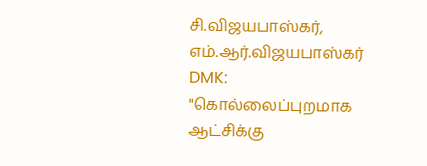சி.விஜயபாஸ்கர், எம்.ஆர்.விஜயபாஸ்கர்
DMK: "கொல்லைப்புறமாக ஆட்சிக்கு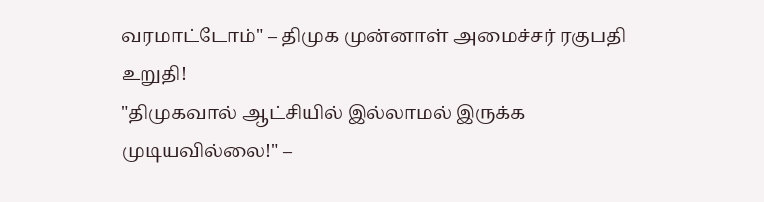வரமாட்டோம்" – திமுக முன்னாள் அமைச்சர் ரகுபதி உறுதி!
"திமுகவால் ஆட்சியில் இல்லாமல் இருக்க முடியவில்லை!" –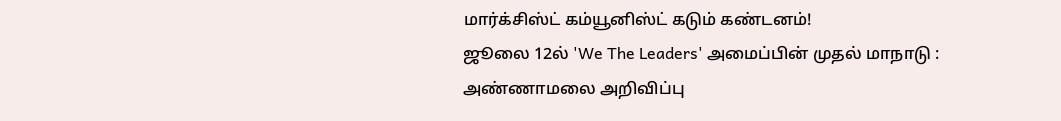மார்க்சிஸ்ட் கம்யூனிஸ்ட் கடும் கண்டனம்!
ஜூலை 12ல் 'We The Leaders' அமைப்பின் முதல் மாநாடு : அண்ணாமலை அறிவிப்பு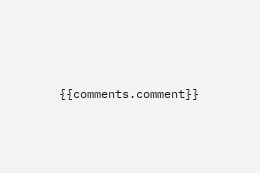{{comments.comment}}